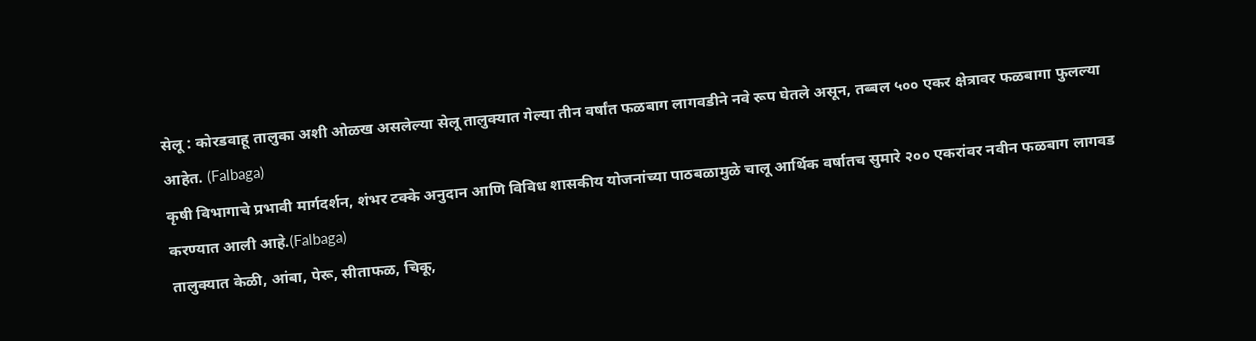सेलू : कोरडवाहू तालुका अशी ओळख असलेल्या सेलू तालुक्यात गेल्या तीन वर्षांत फळबाग लागवडीने नवे रूप घेतले असून, तब्बल ५०० एकर क्षेत्रावर फळबागा फुलल्या आहेत. (Falbaga)
कृषी विभागाचे प्रभावी मार्गदर्शन, शंभर टक्के अनुदान आणि विविध शासकीय योजनांच्या पाठबळामुळे चालू आर्थिक वर्षातच सुमारे २०० एकरांवर नवीन फळबाग लागवड करण्यात आली आहे.(Falbaga)
तालुक्यात केळी, आंबा, पेरू, सीताफळ, चिकू,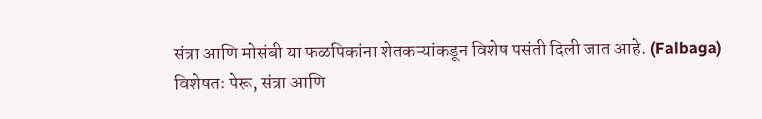संत्रा आणि मोसंबी या फळपिकांना शेतकऱ्यांकडून विशेष पसंती दिली जात आहे. (Falbaga)
विशेषतः पेरू, संत्रा आणि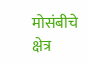मोसंबीचे क्षेत्र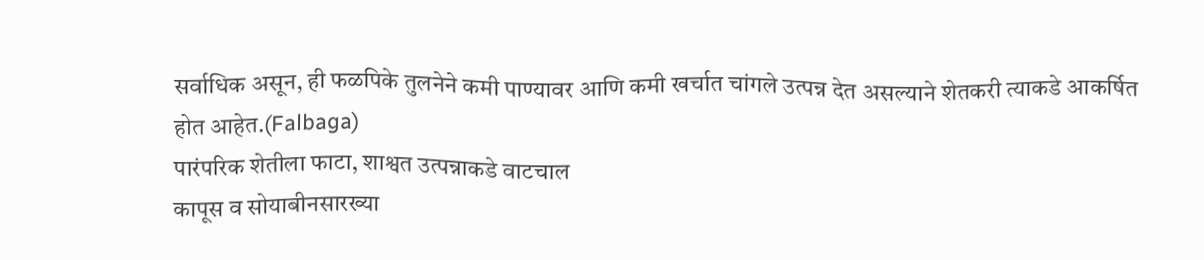सर्वाधिक असून, ही फळपिके तुलनेने कमी पाण्यावर आणि कमी खर्चात चांगले उत्पन्न देत असल्याने शेतकरी त्याकडे आकर्षित होत आहेत.(Falbaga)
पारंपरिक शेतीला फाटा, शाश्वत उत्पन्नाकडे वाटचाल
कापूस व सोयाबीनसारख्या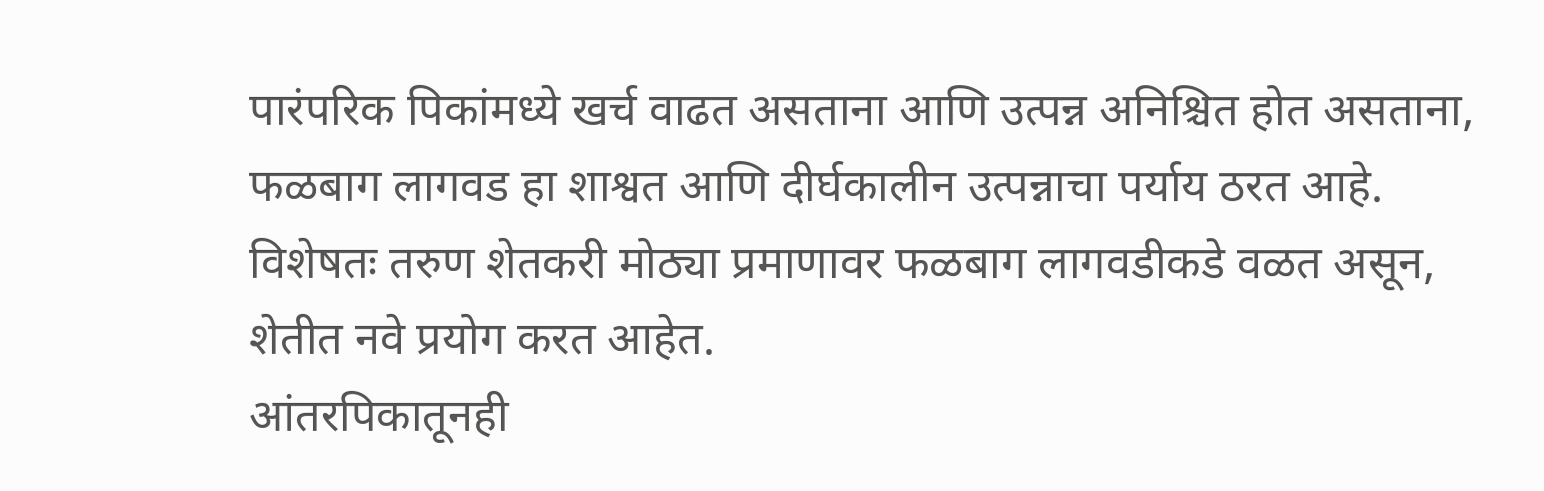पारंपरिक पिकांमध्ये खर्च वाढत असताना आणि उत्पन्न अनिश्चित होत असताना, फळबाग लागवड हा शाश्वत आणि दीर्घकालीन उत्पन्नाचा पर्याय ठरत आहे.
विशेषतः तरुण शेतकरी मोठ्या प्रमाणावर फळबाग लागवडीकडे वळत असून, शेतीत नवे प्रयोग करत आहेत.
आंतरपिकातूनही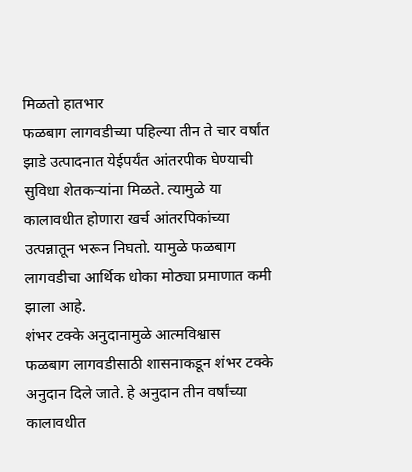मिळतो हातभार
फळबाग लागवडीच्या पहिल्या तीन ते चार वर्षांत झाडे उत्पादनात येईपर्यंत आंतरपीक घेण्याची सुविधा शेतकऱ्यांना मिळते. त्यामुळे या कालावधीत होणारा खर्च आंतरपिकांच्या उत्पन्नातून भरून निघतो. यामुळे फळबाग लागवडीचा आर्थिक धोका मोठ्या प्रमाणात कमी झाला आहे.
शंभर टक्के अनुदानामुळे आत्मविश्वास
फळबाग लागवडीसाठी शासनाकडून शंभर टक्के अनुदान दिले जाते. हे अनुदान तीन वर्षांच्या कालावधीत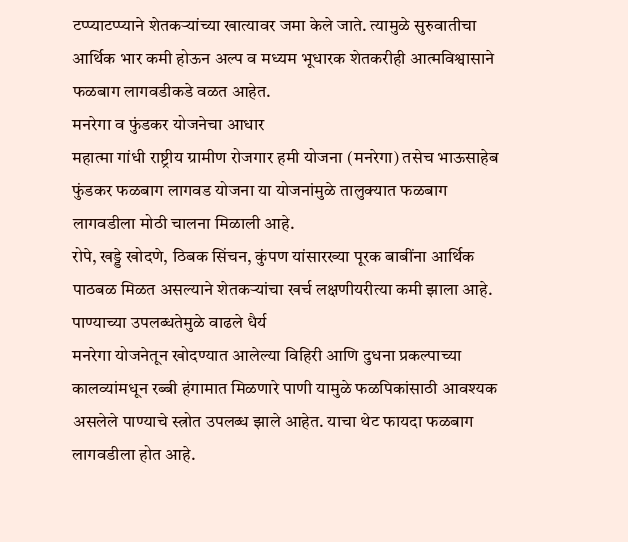टप्प्याटप्प्याने शेतकऱ्यांच्या खात्यावर जमा केले जाते. त्यामुळे सुरुवातीचा आर्थिक भार कमी होऊन अल्प व मध्यम भूधारक शेतकरीही आत्मविश्वासाने फळबाग लागवडीकडे वळत आहेत.
मनरेगा व फुंडकर योजनेचा आधार
महात्मा गांधी राष्ट्रीय ग्रामीण रोजगार हमी योजना (मनरेगा) तसेच भाऊसाहेब फुंडकर फळबाग लागवड योजना या योजनांमुळे तालुक्यात फळबाग लागवडीला मोठी चालना मिळाली आहे.
रोपे, खड्डे खोदणे, ठिबक सिंचन, कुंपण यांसारख्या पूरक बाबींना आर्थिक पाठबळ मिळत असल्याने शेतकऱ्यांचा खर्च लक्षणीयरीत्या कमी झाला आहे.
पाण्याच्या उपलब्धतेमुळे वाढले धैर्य
मनरेगा योजनेतून खोदण्यात आलेल्या विहिरी आणि दुधना प्रकल्पाच्या कालव्यांमधून रब्बी हंगामात मिळणारे पाणी यामुळे फळपिकांसाठी आवश्यक असलेले पाण्याचे स्त्रोत उपलब्ध झाले आहेत. याचा थेट फायदा फळबाग लागवडीला होत आहे.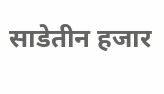साडेतीन हजार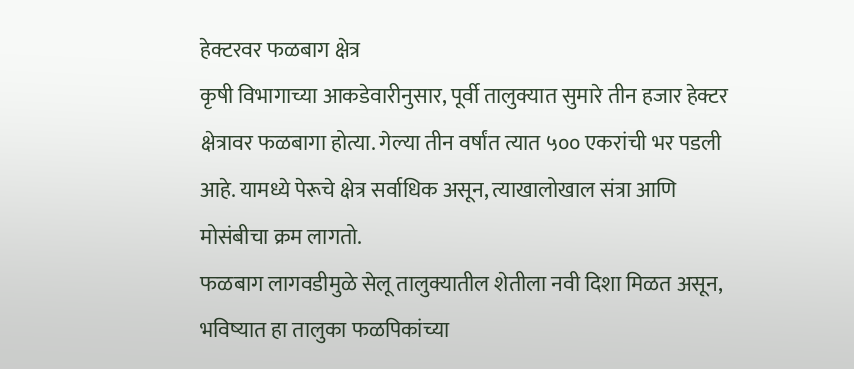हेक्टरवर फळबाग क्षेत्र
कृषी विभागाच्या आकडेवारीनुसार, पूर्वी तालुक्यात सुमारे तीन हजार हेक्टर क्षेत्रावर फळबागा होत्या. गेल्या तीन वर्षांत त्यात ५०० एकरांची भर पडली आहे. यामध्ये पेरूचे क्षेत्र सर्वाधिक असून, त्याखालोखाल संत्रा आणि मोसंबीचा क्रम लागतो.
फळबाग लागवडीमुळे सेलू तालुक्यातील शेतीला नवी दिशा मिळत असून, भविष्यात हा तालुका फळपिकांच्या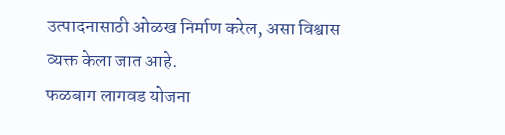उत्पादनासाठी ओळख निर्माण करेल, असा विश्वास व्यक्त केला जात आहे.
फळबाग लागवड योजना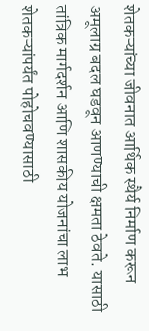शेतकऱ्यांच्या जीवनात आर्थिक स्थैर्य निर्माण करून अमूलाग्र बदल घडवून आणण्याची क्षमता ठेवते. यासाठी तांत्रिक मार्गदर्शन आणि शासकीय योजनांचा लाभ शेतकऱ्यांपर्यंत पोहोचवण्यासाठी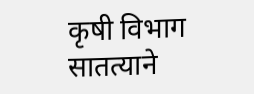कृषी विभाग सातत्याने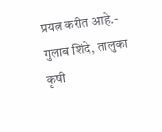प्रयत्न करीत आहे.- गुलाब शिंदे, तालुका कृषी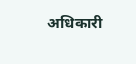अधिकारी